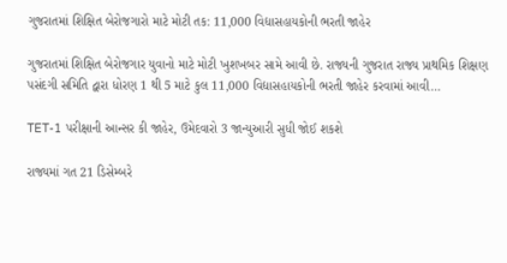ગુજરાતમાં શિક્ષિત બેરોજગારો માટે મોટી તક: 11,000 વિદ્યાસહાયકોની ભરતી જાહેર

ગુજરાતમાં શિક્ષિત બેરોજગાર યુવાનો માટે મોટી ખુશખબર સામે આવી છે. રાજ્યની ગુજરાત રાજ્ય પ્રાથમિક શિક્ષણ પસંદગી સમિતિ દ્વારા ધોરણ 1 થી 5 માટે કુલ 11,000 વિદ્યાસહાયકોની ભરતી જાહેર કરવામાં આવી…

TET-1 પરીક્ષાની આન્સર કી જાહેર, ઉમેદવારો 3 જાન્યુઆરી સુધી જોઈ શકશે

રાજ્યમાં ગત 21 ડિસેમ્બરે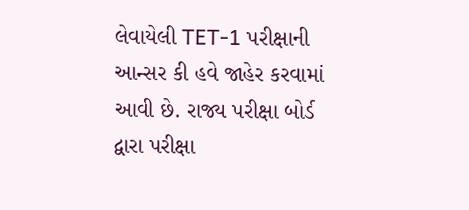લેવાયેલી TET-1 પરીક્ષાની આન્સર કી હવે જાહેર કરવામાં આવી છે. રાજ્ય પરીક્ષા બોર્ડ દ્વારા પરીક્ષા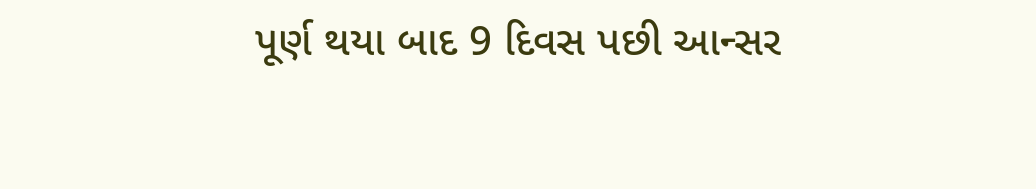પૂર્ણ થયા બાદ 9 દિવસ પછી આન્સર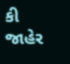કી જાહેર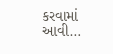કરવામાં આવી…